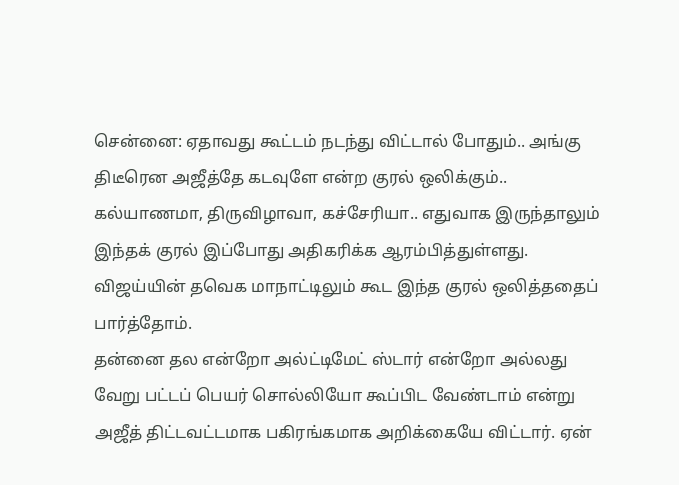சென்னை: ஏதாவது கூட்டம் நடந்து விட்டால் போதும்.. அங்கு திடீரென அஜீத்தே கடவுளே என்ற குரல் ஒலிக்கும்.. கல்யாணமா, திருவிழாவா, கச்சேரியா.. எதுவாக இருந்தாலும் இந்தக் குரல் இப்போது அதிகரிக்க ஆரம்பித்துள்ளது. விஜய்யின் தவெக மாநாட்டிலும் கூட இந்த குரல் ஒலித்ததைப் பார்த்தோம்.
தன்னை தல என்றோ அல்ட்டிமேட் ஸ்டார் என்றோ அல்லது வேறு பட்டப் பெயர் சொல்லியோ கூப்பிட வேண்டாம் என்று அஜீத் திட்டவட்டமாக பகிரங்கமாக அறிக்கையே விட்டார். ஏன்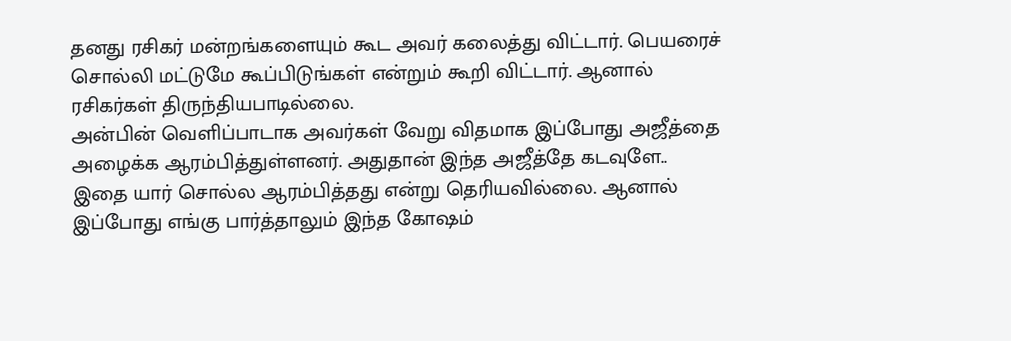தனது ரசிகர் மன்றங்களையும் கூட அவர் கலைத்து விட்டார். பெயரைச் சொல்லி மட்டுமே கூப்பிடுங்கள் என்றும் கூறி விட்டார். ஆனால் ரசிகர்கள் திருந்தியபாடில்லை.
அன்பின் வெளிப்பாடாக அவர்கள் வேறு விதமாக இப்போது அஜீத்தை அழைக்க ஆரம்பித்துள்ளனர். அதுதான் இந்த அஜீத்தே கடவுளே.. இதை யார் சொல்ல ஆரம்பித்தது என்று தெரியவில்லை. ஆனால் இப்போது எங்கு பார்த்தாலும் இந்த கோஷம்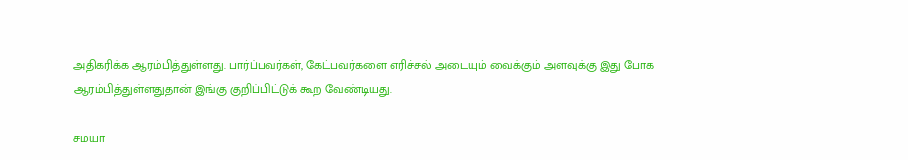அதிகரிக்க ஆரம்பித்துள்ளது. பார்ப்பவர்கள், கேட்பவர்களை எரிச்சல் அடையும் வைக்கும் அளவுக்கு இது போக ஆரம்பித்துள்ளதுதான் இங்கு குறிப்பிட்டுக் கூற வேண்டியது.

சமயா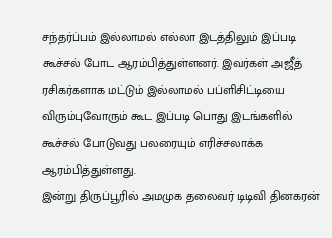சந்தர்ப்பம் இல்லாமல் எல்லா இடத்திலும் இப்படி கூச்சல் போட ஆரம்பித்துள்ளனர். இவர்கள் அஜீத் ரசிகர்களாக மட்டும் இல்லாமல் பப்ளிசிட்டியை விரும்புவோரும் கூட இப்படி பொது இடங்களில் கூச்சல் போடுவது பலரையும் எரிச்சலாக்க ஆரம்பித்துள்ளது.
இன்று திருப்பூரில் அமமுக தலைவர் டிடிவி தினகரன்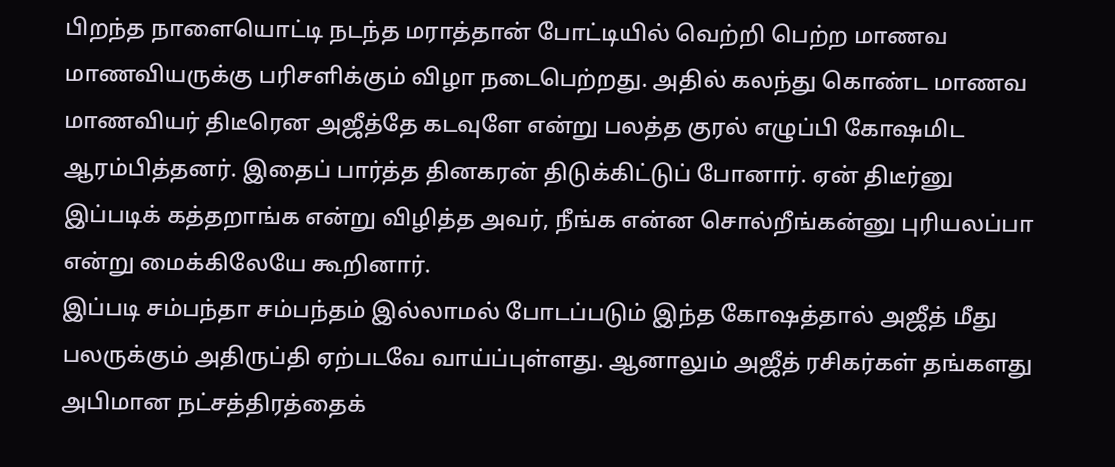பிறந்த நாளையொட்டி நடந்த மராத்தான் போட்டியில் வெற்றி பெற்ற மாணவ மாணவியருக்கு பரிசளிக்கும் விழா நடைபெற்றது. அதில் கலந்து கொண்ட மாணவ மாணவியர் திடீரென அஜீத்தே கடவுளே என்று பலத்த குரல் எழுப்பி கோஷமிட ஆரம்பித்தனர். இதைப் பார்த்த தினகரன் திடுக்கிட்டுப் போனார். ஏன் திடீர்னு இப்படிக் கத்தறாங்க என்று விழித்த அவர், நீங்க என்ன சொல்றீங்கன்னு புரியலப்பா என்று மைக்கிலேயே கூறினார்.
இப்படி சம்பந்தா சம்பந்தம் இல்லாமல் போடப்படும் இந்த கோஷத்தால் அஜீத் மீது பலருக்கும் அதிருப்தி ஏற்படவே வாய்ப்புள்ளது. ஆனாலும் அஜீத் ரசிகர்கள் தங்களது அபிமான நட்சத்திரத்தைக்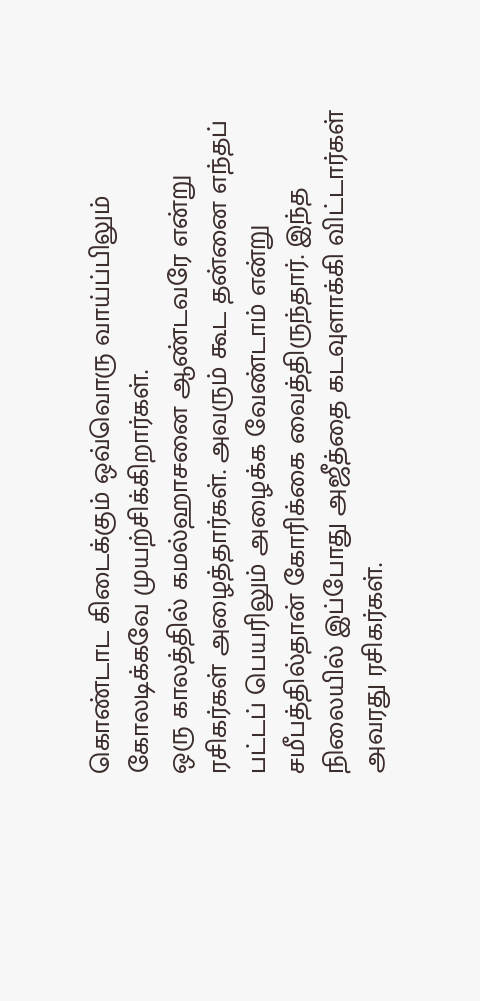கொண்டாட கிடைக்கும் ஒவ்வொரு வாய்ப்பிலும் கோலடிக்கவே முயற்சிக்கிறார்கள்.
ஒரு காலத்தில் கமல்ஹாசனை ஆண்டவரே என்று ரசிகர்கள் அழைத்தார்கள். அவரும் கூட தன்னை எந்தப் பட்டப் பெயரிலும் அழைக்க வேண்டாம் என்று சமீபத்தில்தான் கோரிக்கை வைத்திருந்தார். இந்த நிலையில் இப்போது அஜீத்தை கடவுளாக்கி விட்டார்கள் அவரது ரசிகர்கள்.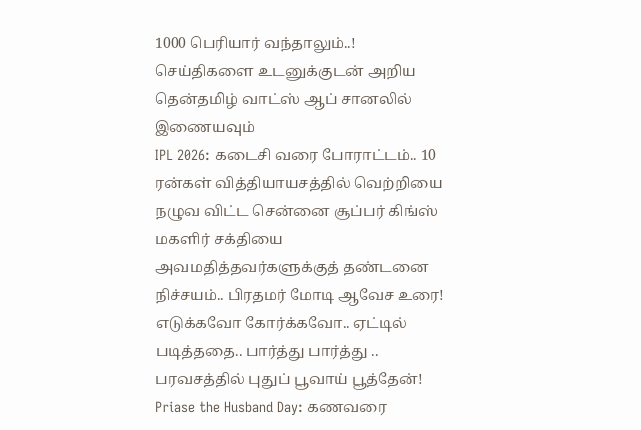1000 பெரியார் வந்தாலும்..!
செய்திகளை உடனுக்குடன் அறிய தென்தமிழ் வாட்ஸ் ஆப் சானலில் இணையவும்
IPL 2026: கடைசி வரை போராட்டம்.. 10 ரன்கள் வித்தியாயசத்தில் வெற்றியை நழுவ விட்ட சென்னை சூப்பர் கிங்ஸ்
மகளிர் சக்தியை அவமதித்தவர்களுக்குத் தண்டனை நிச்சயம்.. பிரதமர் மோடி ஆவேச உரை!
எடுக்கவோ கோர்க்கவோ.. ஏட்டில் படித்ததை.. பார்த்து பார்த்து .. பரவசத்தில் புதுப் பூவாய் பூத்தேன்!
Priase the Husband Day: கணவரை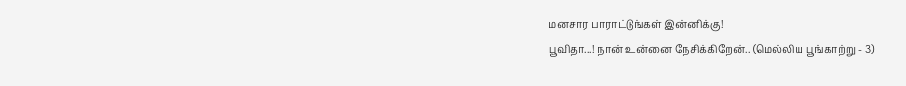மனசார பாராட்டுங்கள் இன்னிக்கு!
பூவிதா...! நான் உன்னை நேசிக்கிறேன்.. (மெல்லிய பூங்காற்று - 3)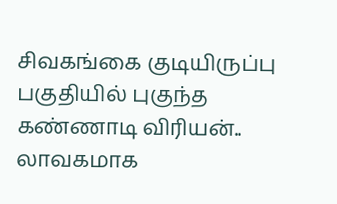சிவகங்கை குடியிருப்பு பகுதியில் புகுந்த கண்ணாடி விரியன்.. லாவகமாக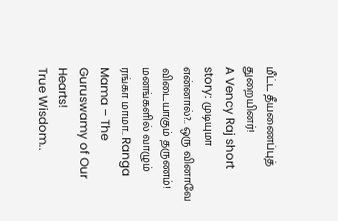மீட்ட தீயணைப்புத் துறையினர்!
A Vency Raj short story: முடியுமா என்னால்?.. ஒரு வினாவே விடையாகும் தருணம்!
மனங்களில் வாழும் ரங்கா மாமா.. Ranga Mama – The Guruswamy of Our Hearts!
True Wisdom..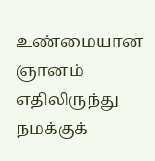உண்மையான ஞானம் எதிலிருந்து நமக்குக்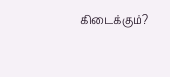கிடைக்கும்?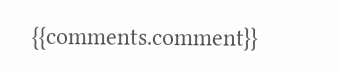{{comments.comment}}